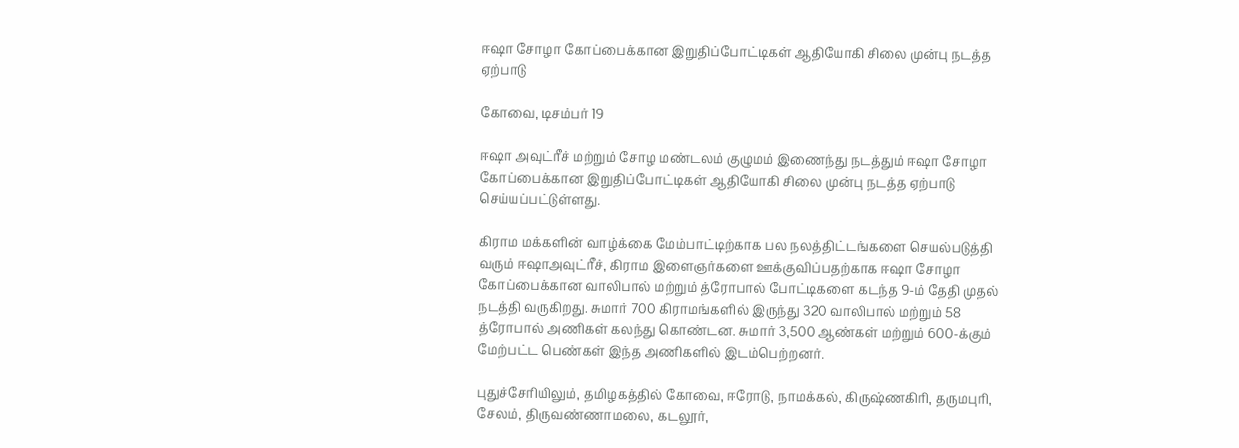ஈஷா சோழா கோப்பைக்கான இறுதிப்போட்டிகள் ஆதியோகி சிலை முன்பு நடத்த ஏற்பாடு

கோவை, டிசம்பர் 19

ஈஷா அவுட்ரீச் மற்றும் சோழ மண்டலம் குழுமம் இணைந்து நடத்தும் ஈஷா சோழா கோப்பைக்கான இறுதிப்போட்டிகள் ஆதியோகி சிலை முன்பு நடத்த ஏற்பாடு செய்யப்பட்டுள்ளது.

கிராம மக்களின் வாழ்க்கை மேம்பாட்டிற்காக பல நலத்திட்டங்களை செயல்படுத்தி வரும் ஈஷாஅவுட்ரீச், கிராம இளைஞர்களை ஊக்குவிப்பதற்காக ஈஷா சோழா கோப்பைக்கான வாலிபால் மற்றும் த்ரோபால் போட்டிகளை கடந்த 9-ம் தேதி முதல் நடத்தி வருகிறது. சுமார் 700 கிராமங்களில் இருந்து 320 வாலிபால் மற்றும் 58 த்ரோபால் அணிகள் கலந்து கொண்டன. சுமார் 3,500 ஆண்கள் மற்றும் 600-க்கும் மேற்பட்ட பெண்கள் இந்த அணிகளில் இடம்பெற்றனர்.

புதுச்சேரியிலும், தமிழகத்தில் கோவை, ஈரோடு, நாமக்கல், கிருஷ்ணகிரி, தருமபுரி, சேலம், திருவண்ணாமலை, கடலூர்,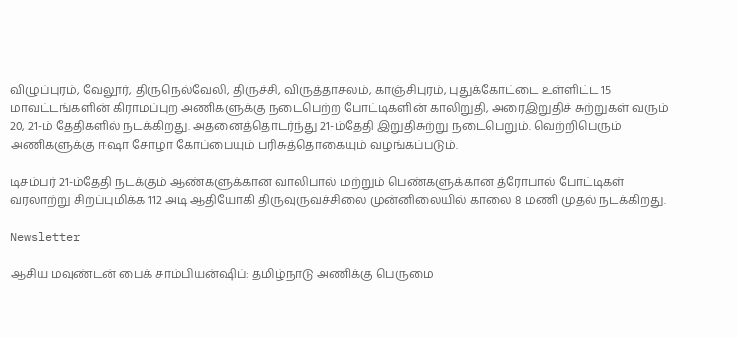விழுப்புரம், வேலூர், திருநெல்வேலி, திருச்சி, விருத்தாசலம், காஞ்சிபுரம், புதுக்கோட்டை உள்ளிட்ட 15 மாவட்டங்களின் கிராமப்புற அணிகளுக்கு நடைபெற்ற போட்டிகளின் காலிறுதி, அரைஇறுதிச் சுற்றுகள் வரும் 20, 21-ம் தேதிகளில் நடக்கிறது. அதனைத்தொடர்ந்து 21-ம்தேதி இறுதிசுற்று நடைபெறும். வெற்றிபெரும் அணிகளுக்கு ஈஷா சோழா கோப்பையும் பரிசுத்தொகையும் வழங்கப்படும்.

டிசம்பர் 21-ம்தேதி நடக்கும் ஆண்களுக்கான வாலிபால் மற்றும் பெண்களுக்கான த்ரோபால் போட்டிகள் வரலாற்று சிறப்புமிக்க 112 அடி ஆதியோகி திருவுருவச்சிலை முன்னிலையில் காலை 8 மணி முதல் நடக்கிறது.

Newsletter

ஆசிய மவுண்டன் பைக் சாம்பியன்ஷிப்: தமிழ்நாடு அணிக்கு பெருமை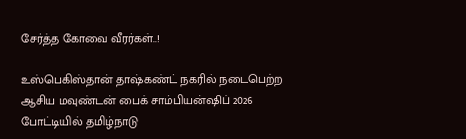சேர்த்த கோவை வீரர்கள்..!

உஸ்பெகிஸ்தான் தாஷ்கண்ட் நகரில் நடைபெற்ற ஆசிய மவுண்டன் பைக் சாம்பியன்ஷிப் 2026 போட்டியில் தமிழ்நாடு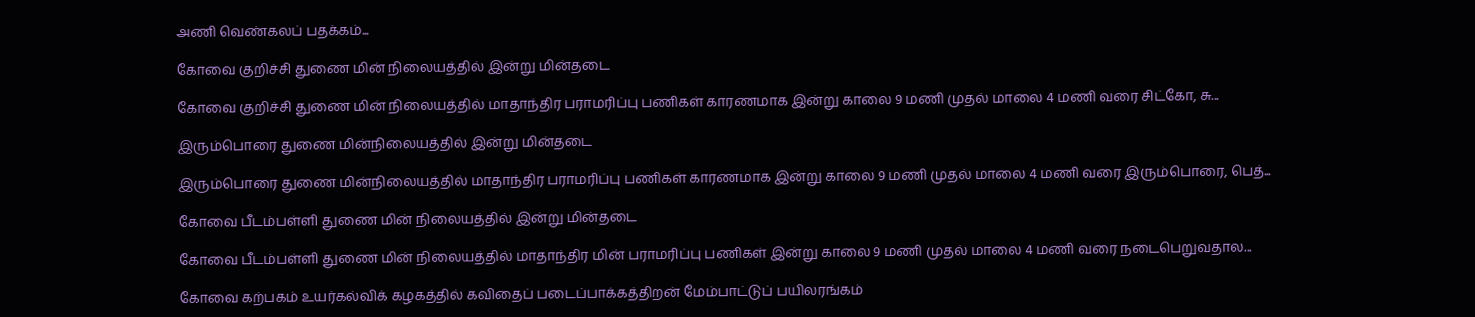அணி வெண்கலப் பதக்கம்...

கோவை குறிச்சி துணை மின் நிலையத்தில் இன்று மின்தடை

கோவை குறிச்சி துணை மின் நிலையத்தில் மாதாந்திர பராமரிப்பு பணிகள் காரணமாக இன்று காலை 9 மணி முதல் மாலை 4 மணி வரை சிட்கோ, சு...

இரும்பொரை துணை மின்நிலையத்தில் இன்று மின்தடை

இரும்பொரை துணை மின்நிலையத்தில் மாதாந்திர பராமரிப்பு பணிகள் காரணமாக இன்று காலை 9 மணி முதல் மாலை 4 மணி வரை இரும்பொரை, பெத்...

கோவை பீடம்பள்ளி துணை மின் நிலையத்தில் இன்று மின்தடை

கோவை பீடம்பள்ளி துணை மின் நிலையத்தில் மாதாந்திர மின் பராமரிப்பு பணிகள் இன்று காலை 9 மணி முதல் மாலை 4 மணி வரை நடைபெறுவதால...

கோவை கற்பகம் உயர்கல்விக் கழகத்தில் கவிதைப் படைப்பாக்கத்திறன் மேம்பாட்டுப் பயிலரங்கம்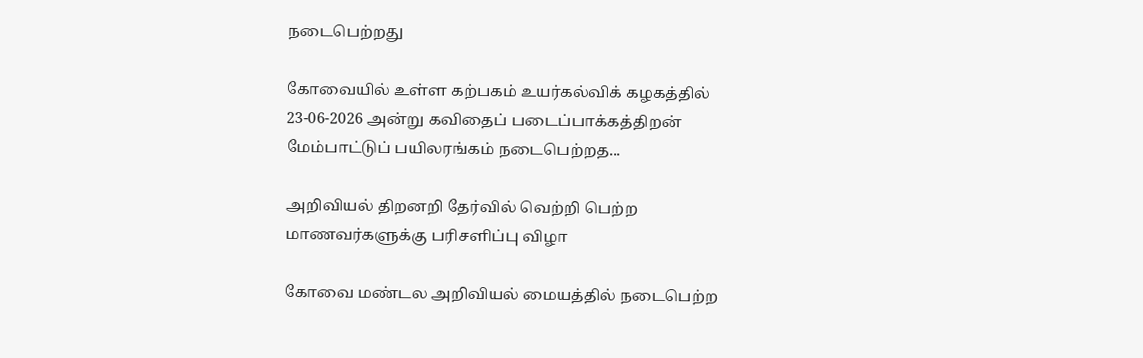நடைபெற்றது

கோவையில் உள்ள கற்பகம் உயர்கல்விக் கழகத்தில் 23-06-2026 அன்று கவிதைப் படைப்பாக்கத்திறன் மேம்பாட்டுப் பயிலரங்கம் நடைபெற்றத...

அறிவியல் திறனறி தேர்வில் வெற்றி பெற்ற மாணவர்களுக்கு பரிசளிப்பு விழா

கோவை மண்டல அறிவியல் மையத்தில் நடைபெற்ற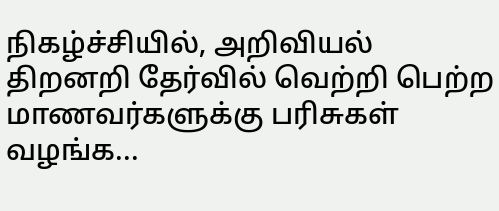நிகழ்ச்சியில், அறிவியல் திறனறி தேர்வில் வெற்றி பெற்ற மாணவர்களுக்கு பரிசுகள் வழங்க...